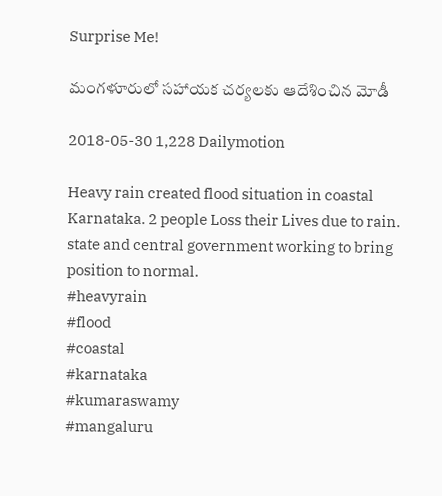Surprise Me!

మంగళూరులో సహాయక చర్యలకు ఆదేశించిన మోడీ

2018-05-30 1,228 Dailymotion

Heavy rain created flood situation in coastal Karnataka. 2 people Loss their Lives due to rain. state and central government working to bring position to normal.
#heavyrain
#flood
#coastal
#karnataka
#kumaraswamy
#mangaluru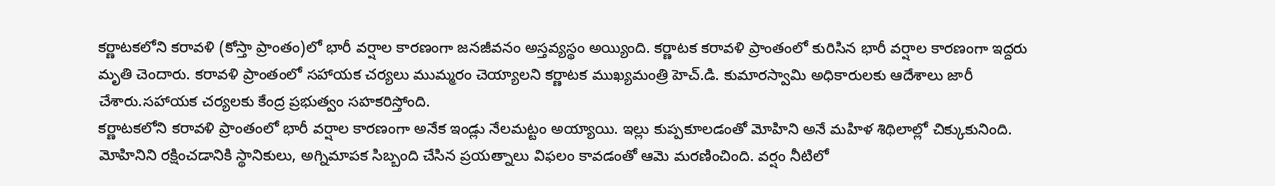కర్ణాటకలోని కరావళి (కోస్తా ప్రాంతం)లో భారీ వర్షాల కారణంగా జనజీవనం అస్తవ్యస్థం అయ్యింది. కర్ణాటక కరావళి ప్రాంతంలో కురిసిన భారీ వర్షాల కారణంగా ఇద్దరు మృతి చెందారు. కరావళి ప్రాంతంలో సహాయక చర్యలు ముమ్మరం చెయ్యాలని కర్ణాటక ముఖ్యమంత్రి హెచ్.డి. కుమారస్వామి అధికారులకు ఆదేశాలు జారీ చేశారు.సహాయక చర్యలకు కేంద్ర ప్రభుత్వం సహకరిస్తోంది.
కర్ణాటకలోని కరావళి ప్రాంతంలో భారీ వర్షాల కారణంగా అనేక ఇండ్లు నేలమట్టం అయ్యాయి. ఇల్లు కుప్పకూలడంతో మోహిని అనే మహిళ శిథిలాల్లో చిక్కుకునింది. మోహినిని రక్షించడానికి స్థానికులు, అగ్నిమాపక సిబ్బంది చేసిన ప్రయత్నాలు విఫలం కావడంతో ఆమె మరణించింది. వర్షం నీటిలో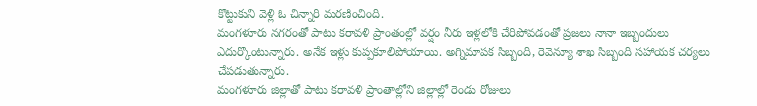కొట్టుకుని వెళ్లి ఓ చిన్నారి మరణించింది.
మంగళూరు నగరంతో పాటు కరావళి ప్రాంతంల్లో వర్షం నీరు ఇళ్లలోకి చేరిపోవడంతో ప్రజలు నానా ఇబ్బందులు ఎదుర్కొంటున్నారు. అనేక ఇళ్లు కుప్పకూలిపోయాయి. అగ్నిమాపక సిబ్బంది, రెవెన్యూ శాఖ సిబ్బంది సహాయక చర్యలు చేపడుతున్నారు.
మంగళూరు జిల్లాతో పాటు కరావళి ప్రాంతాల్లోని జిల్లాల్లో రెండు రోజులు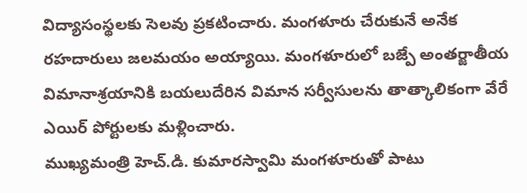విద్యాసంస్థలకు సెలవు ప్రకటించారు. మంగళూరు చేరుకునే అనేక రహదారులు జలమయం అయ్యాయి. మంగళూరులో బజ్పే అంతర్జాతీయ విమానాశ్రయానికి బయలుదేరిన విమాన సర్వీసులను తాత్కాలికంగా వేరే ఎయిర్ పోర్టులకు మళ్లించారు.
ముఖ్యమంత్రి హెచ్.డి. కుమారస్వామి మంగళూరుతో పాటు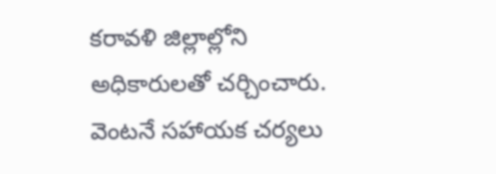కరావళి జిల్లాల్లోని అధికారులతో చర్చించారు. వెంటనే సహాయక చర్యలు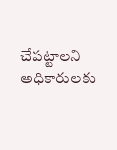చేపట్టాలని అధికారులకు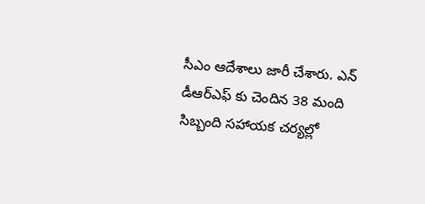సీఎం ఆదేశాలు జారీ చేశారు. ఎన్ డీఆర్ఎఫ్ కు చెందిన 38 మంది సిబ్బంది సహాయక చర్యల్లో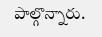పాల్గొన్నారు.